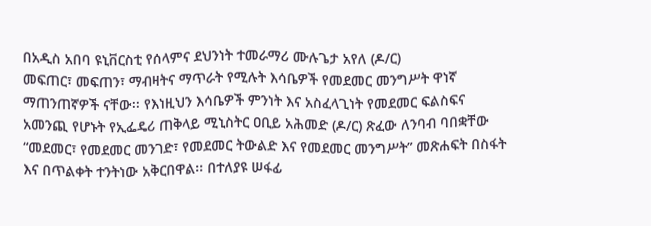በአዲስ አበባ ዩኒቨርስቲ የሰላምና ደህንነት ተመራማሪ ሙሉጌታ አየለ (ዶ/ር)
መፍጠር፣ መፍጠን፣ ማብዛትና ማጥራት የሚሉት እሳቤዎች የመደመር መንግሥት ዋነኛ ማጠንጠኛዎች ናቸው፡፡ የእነዚህን እሳቤዎች ምንነት እና አስፈላጊነት የመደመር ፍልስፍና አመንጪ የሆኑት የኢፌዴሪ ጠቅላይ ሚኒስትር ዐቢይ አሕመድ (ዶ/ር) ጽፈው ለንባብ ባበቋቸው “መደመር፣ የመደመር መንገድ፣ የመደመር ትውልድ እና የመደመር መንግሥት” መጽሐፍት በስፋት እና በጥልቀት ተንትነው አቅርበዋል፡፡ በተለያዩ ሠፋፊ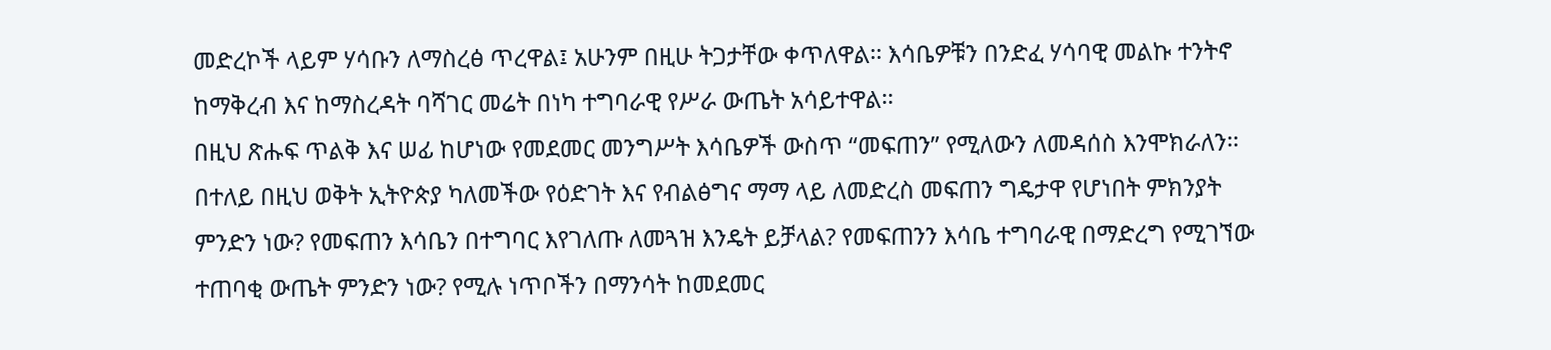መድረኮች ላይም ሃሳቡን ለማስረፅ ጥረዋል፤ አሁንም በዚሁ ትጋታቸው ቀጥለዋል፡፡ እሳቤዎቹን በንድፈ ሃሳባዊ መልኩ ተንትኖ ከማቅረብ እና ከማስረዳት ባሻገር መሬት በነካ ተግባራዊ የሥራ ውጤት አሳይተዋል፡፡
በዚህ ጽሑፍ ጥልቅ እና ሠፊ ከሆነው የመደመር መንግሥት እሳቤዎች ውስጥ “መፍጠን” የሚለውን ለመዳሰስ እንሞክራለን፡፡ በተለይ በዚህ ወቅት ኢትዮጵያ ካለመችው የዕድገት እና የብልፅግና ማማ ላይ ለመድረስ መፍጠን ግዴታዋ የሆነበት ምክንያት ምንድን ነው? የመፍጠን እሳቤን በተግባር እየገለጡ ለመጓዝ እንዴት ይቻላል? የመፍጠንን እሳቤ ተግባራዊ በማድረግ የሚገኘው ተጠባቂ ውጤት ምንድን ነው? የሚሉ ነጥቦችን በማንሳት ከመደመር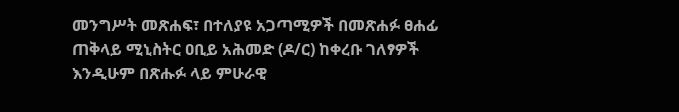መንግሥት መጽሐፍ፣ በተለያዩ አጋጣሚዎች በመጽሐፉ ፀሐፊ ጠቅላይ ሚኒስትር ዐቢይ አሕመድ (ዶ/ር) ከቀረቡ ገለፃዎች እንዲሁም በጽሑፉ ላይ ምሁራዊ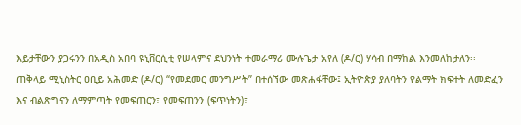እይታቸውን ያጋሩንን በአዲስ አበባ ዩኒቨርሲቲ የሠላምና ደህንነት ተመራማሪ ሙሉጌታ አየለ (ዶ/ር) ሃሳብ በማከል እንመለከታለን፡፡
ጠቅላይ ሚኒስትር ዐቢይ አሕመድ (ዶ/ር) “የመደመር መንግሥት” በተሰኘው መጽሐፋቸው፤ ኢትዮጵያ ያለባትን የልማት ክፍተት ለመድፈን እና ብልጽግናን ለማምጣት የመፍጠርን፣ የመፍጠንን (ፍጥነትን)፣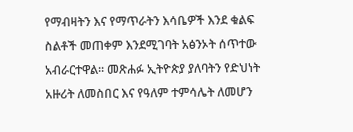የማብዛትን እና የማጥራትን እሳቤዎች እንደ ቁልፍ ስልቶች መጠቀም እንደሚገባት አፅንኦት ሰጥተው አብራርተዋል፡፡ መጽሐፉ ኢትዮጵያ ያለባትን የድህነት አዙሪት ለመስበር እና የዓለም ተምሳሌት ለመሆን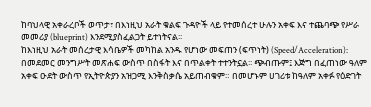ከባህላዊ አቀራረቦች ወጥታ፣ በእነዚህ አራት ቁልፍ ጉዳዮች ላይ የተመሰረተ ሁሉን አቀፍ እና ተጨባጭ የሥራ መመሪያ (blueprint) እንደሚያስፈልጋት ይተነትናል፡፡
ከእነዚህ አራት መሰረታዊ እሳቤዎች መካከል አንዱ የሆነው መፍጠን (ፍጥነት) (Speed/Acceleration): በመደመር መንግሥት መጽሐፍ ውስጥ በስፋት እና በጥልቀት ተተንትኗል፡፡ ጭብጡም፤ እጅግ በፈጠነው ዓለም አቀፍ ዑደት ውስጥ የኢትዮጵያን አዝጋሚ እንቅስቃሴ አይጠብቁም። በመሆኑም ሀገሪቱ ከዓለም አቀፉ የዕድገት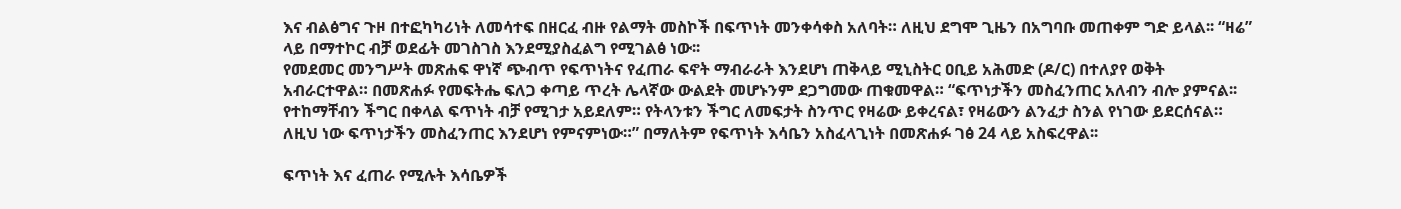እና ብልፅግና ጉዞ በተፎካካሪነት ለመሳተፍ በዘርፈ ብዙ የልማት መስኮች በፍጥነት መንቀሳቀስ አለባት። ለዚህ ደግሞ ጊዜን በአግባቡ መጠቀም ግድ ይላል፡፡ “ዛሬ” ላይ በማተኮር ብቻ ወደፊት መገስገስ እንደሚያስፈልግ የሚገልፅ ነው፡፡
የመደመር መንግሥት መጽሐፍ ዋነኛ ጭብጥ የፍጥነትና የፈጠራ ፍኖት ማብራራት እንደሆነ ጠቅላይ ሚኒስትር ዐቢይ አሕመድ (ዶ/ር) በተለያየ ወቅት አብራርተዋል። በመጽሐፉ የመፍትሔ ፍለጋ ቀጣይ ጥረት ሌላኛው ውልደት መሆኑንም ደጋግመው ጠቁመዋል። “ፍጥነታችን መስፈንጠር አለብን ብሎ ያምናል፡፡ የተከማቸብን ችግር በቀላል ፍጥነት ብቻ የሚገታ አይደለም። የትላንቱን ችግር ለመፍታት ስንጥር የዛሬው ይቀረናል፣ የዛሬውን ልንፈታ ስንል የነገው ይደርሰናል። ለዚህ ነው ፍጥነታችን መስፈንጠር እንደሆነ የምናምነው።” በማለትም የፍጥነት እሳቤን አስፈላጊነት በመጽሐፉ ገፅ 24 ላይ አስፍረዋል፡፡

ፍጥነት እና ፈጠራ የሚሉት እሳቤዎች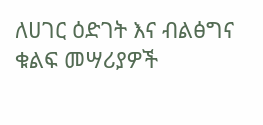ለሀገር ዕድገት እና ብልፅግና ቁልፍ መሣሪያዎች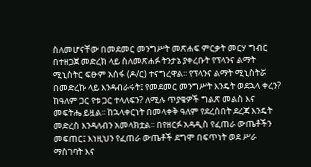ስለመሆናቸው በመደመር መንግሥት መጽሐፍ ምርቃት መርሃ ግብር በተዘጋጀ መድረክ ላይ ስለመጽሐፉ ትንታኔ ያቀረቡት የፕላንና ልማት ሚኒስትር ፍፁም አሰፋ (ዶ/ር) ተናግረዋል፡፡ የፕላንና ልማት ሚኒስትሯ በመድረኩ ላይ እንዳብራሩት፤ የመደመር መንግሥት እንዴት ወደኋላ ቀረን? ከዓለም ጋር የቱ ጋር ተላለፍን? ለሚሉ ጥያቄዎች ግልጽ መልስ እና መፍትሔ ይዟል፡፡ ከኋላቀርነት በመላቀቅ ዓለም የደረሰበት ደረጃ እንዴት መድረስ እንዳለብን አመላክቷል፡፡ በየዘርፉ አዳዲስ የፈጠራ ውጤቶችን መፍጠር፤ እነዚህን የፈጠራ ውጤቶች ደግሞ በፍጥነት ወደ ሥራ ማስገባት እና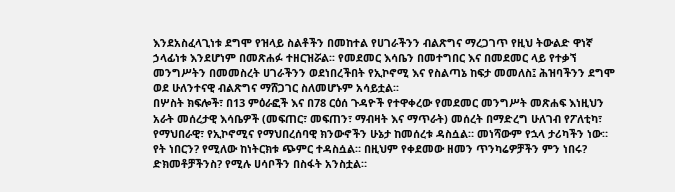እንደአስፈላጊነቱ ደግሞ የዝላይ ስልቶችን በመከተል የሀገራችንን ብልጽግና ማረጋገጥ የዚህ ትውልድ ዋነኛ ኃላፊነቱ እንደሆነም በመጽሐፉ ተዘርዝሯል፡፡ የመደመር እሳቤን በመተግበር እና በመደመር ላይ የተቃኘ መንግሥትን በመመስረት ሀገራችንን ወደነበረችበት የኢኮኖሚ እና የስልጣኔ ከፍታ መመለስ፤ ሕዝባችንን ደግሞ ወደ ሁለንተናዊ ብልጽግና ማሸጋገር ስለመሆኑም አሳይቷል፡፡
በሦስት ክፍሎች፣ በ13 ምዕራፎች እና በ78 ርዕሰ ጉዳዮች የተዋቀረው የመደመር መንግሥት መጽሐፍ እነዚህን አራት መሰረታዊ እሳቤዎች (መፍጠር፣ መፍጠን፣ ማብዛት እና ማጥራት) መሰረት በማድረግ ሁለገብ የፖለቲካ፣ የማህበራዊ፣ የኢኮኖሚና የማህበረሰባዊ ክንውኖችን ሁኔታ ከመሰረቱ ዳስሷል። መነሻውም የኋላ ታሪካችን ነው። የት ነበርን? የሚለው ከነትርክቱ ጭምር ተዳስሷል። በዚህም የቀደመው ዘመን ጥንካሬዎቻችን ምን ነበሩ? ድክመቶቻችንስ? የሚሉ ሀሳቦችን በስፋት አንስቷል።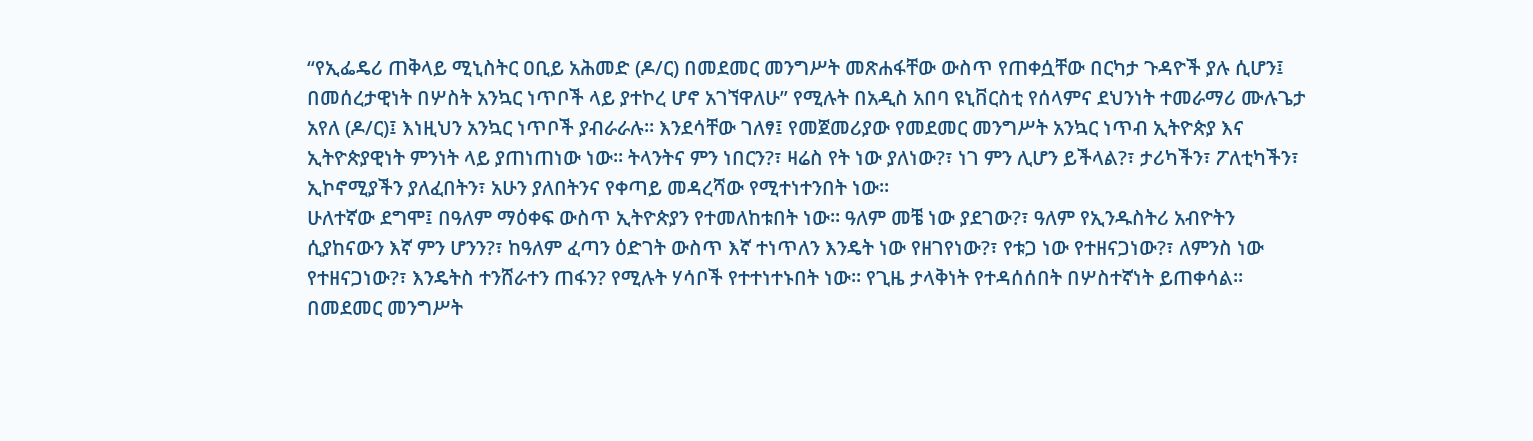“የኢፌዴሪ ጠቅላይ ሚኒስትር ዐቢይ አሕመድ (ዶ/ር) በመደመር መንግሥት መጽሐፋቸው ውስጥ የጠቀሷቸው በርካታ ጉዳዮች ያሉ ሲሆን፤ በመሰረታዊነት በሦስት አንኳር ነጥቦች ላይ ያተኮረ ሆኖ አገኘዋለሁ” የሚሉት በአዲስ አበባ ዩኒቨርስቲ የሰላምና ደህንነት ተመራማሪ ሙሉጌታ አየለ (ዶ/ር)፤ እነዚህን አንኳር ነጥቦች ያብራራሉ፡፡ እንደሳቸው ገለፃ፤ የመጀመሪያው የመደመር መንግሥት አንኳር ነጥብ ኢትዮጵያ እና ኢትዮጵያዊነት ምንነት ላይ ያጠነጠነው ነው፡፡ ትላንትና ምን ነበርን?፣ ዛሬስ የት ነው ያለነው?፣ ነገ ምን ሊሆን ይችላል?፣ ታሪካችን፣ ፖለቲካችን፣ ኢኮኖሚያችን ያለፈበትን፣ አሁን ያለበትንና የቀጣይ መዳረሻው የሚተነተንበት ነው፡፡
ሁለተኛው ደግሞ፤ በዓለም ማዕቀፍ ውስጥ ኢትዮጵያን የተመለከቱበት ነው። ዓለም መቼ ነው ያደገው?፣ ዓለም የኢንዱስትሪ አብዮትን ሲያከናውን እኛ ምን ሆንን?፣ ከዓለም ፈጣን ዕድገት ውስጥ እኛ ተነጥለን እንዴት ነው የዘገየነው?፣ የቱጋ ነው የተዘናጋነው?፣ ለምንስ ነው የተዘናጋነው?፣ እንዴትስ ተንሸራተን ጠፋን? የሚሉት ሃሳቦች የተተነተኑበት ነው፡፡ የጊዜ ታላቅነት የተዳሰሰበት በሦስተኛነት ይጠቀሳል፡፡ በመደመር መንግሥት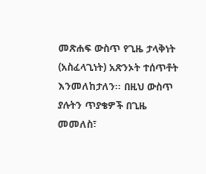መጽሐፍ ውስጥ የጊዜ ታላቅነት (አስፈላጊነት) አጽንኦት ተሰጥቶት እንመለከታለን፡፡ በዚህ ውስጥ ያሉትን ጥያቄዎች በጊዜ መመለስ፣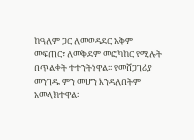ከዓለም ጋር ለመወዳደር አቅም መፍጠር፣ ለመቅደም መፎካከር የሚሉት በጥልቀት ተተንትነዋል፡፡ የመሸጋገሪያ መንገዱ ምን መሆን እንዳለበትም አመላክተዋል፡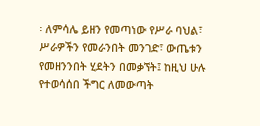፡ ለምሳሌ ይዘን የመጣነው የሥራ ባህል፣ ሥራዎችን የመራንበት መንገድ፣ ውጤቱን የመዘንንበት ሂደትን በመቃኘት፤ ከዚህ ሁሉ የተወሳሰበ ችግር ለመውጣት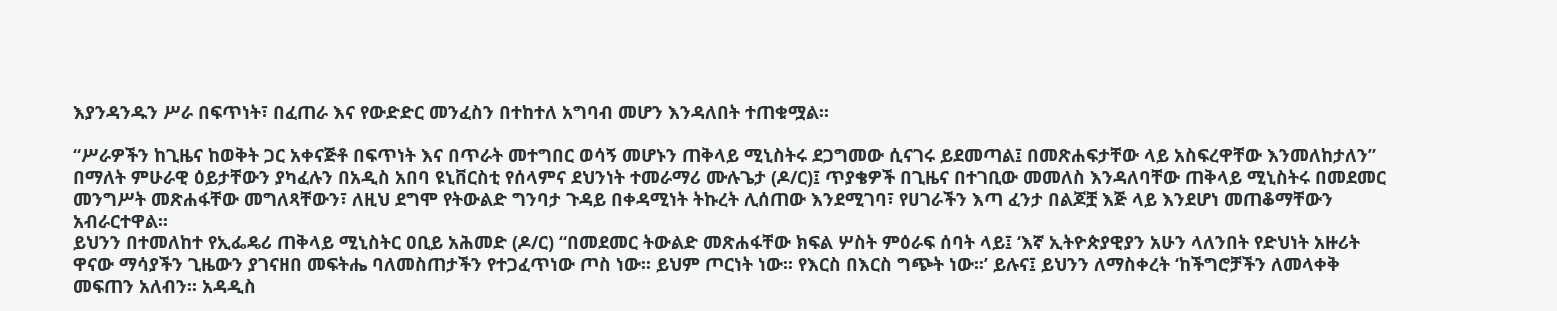እያንዳንዱን ሥራ በፍጥነት፣ በፈጠራ እና የውድድር መንፈስን በተከተለ አግባብ መሆን እንዳለበት ተጠቁሟል፡፡

“ሥራዎችን ከጊዜና ከወቅት ጋር አቀናጅቶ በፍጥነት እና በጥራት መተግበር ወሳኝ መሆኑን ጠቅላይ ሚኒስትሩ ደጋግመው ሲናገሩ ይደመጣል፤ በመጽሐፍታቸው ላይ አስፍረዋቸው እንመለከታለን” በማለት ምሁራዊ ዕይታቸውን ያካፈሉን በአዲስ አበባ ዩኒቨርስቲ የሰላምና ደህንነት ተመራማሪ ሙሉጌታ (ዶ/ር)፤ ጥያቄዎች በጊዜና በተገቢው መመለስ እንዳለባቸው ጠቅላይ ሚኒስትሩ በመደመር መንግሥት መጽሐፋቸው መግለጻቸውን፣ ለዚህ ደግሞ የትውልድ ግንባታ ጉዳይ በቀዳሚነት ትኩረት ሊሰጠው እንደሚገባ፣ የሀገራችን እጣ ፈንታ በልጆቿ እጅ ላይ እንደሆነ መጠቆማቸውን አብራርተዋል፡፡
ይህንን በተመለከተ የኢፌዴሪ ጠቅላይ ሚኒስትር ዐቢይ አሕመድ (ዶ/ር) “በመደመር ትውልድ መጽሐፋቸው ክፍል ሦስት ምዕራፍ ሰባት ላይ፤ ‘እኛ ኢትዮጵያዊያን አሁን ላለንበት የድህነት አዙሪት ዋናው ማሳያችን ጊዜውን ያገናዘበ መፍትሔ ባለመስጠታችን የተጋፈጥነው ጦስ ነው፡፡ ይህም ጦርነት ነው፡፡ የእርስ በእርስ ግጭት ነው፡፡’ ይሉና፤ ይህንን ለማስቀረት ‘ከችግሮቻችን ለመላቀቅ መፍጠን አለብን፡፡ አዳዲስ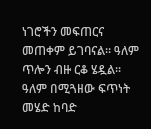ነገሮችን መፍጠርና መጠቀም ይገባናል፡፡ ዓለም ጥሎን ብዙ ርቆ ሄዷል፡፡ ዓለም በሚጓዘው ፍጥነት መሄድ ከባድ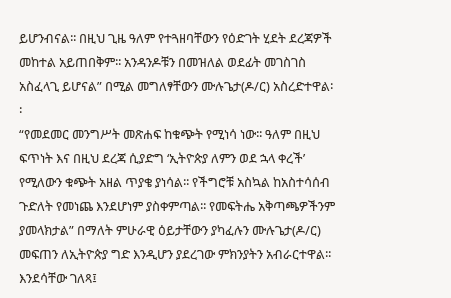ይሆንብናል፡፡ በዚህ ጊዜ ዓለም የተጓዘባቸውን የዕድገት ሂደት ደረጃዎች መከተል አይጠበቅም፡፡ አንዳንዶቹን በመዝለል ወደፊት መገስገስ አስፈላጊ ይሆናል” በሚል መግለፃቸውን ሙሉጌታ(ዶ/ር) አስረድተዋል፡፡
“የመደመር መንግሥት መጽሐፍ ከቁጭት የሚነሳ ነው፡፡ ዓለም በዚህ ፍጥነት እና በዚህ ደረጃ ሲያድግ ‘ኢትዮጵያ ለምን ወደ ኋላ ቀረች’ የሚለውን ቁጭት አዘል ጥያቄ ያነሳል፡፡ የችግሮቹ አስኳል ከአስተሳሰብ ጉድለት የመነጨ እንደሆነም ያስቀምጣል፡፡ የመፍትሔ አቅጣጫዎችንም ያመላክታል” በማለት ምሁራዊ ዕይታቸውን ያካፈሉን ሙሉጌታ(ዶ/ር) መፍጠን ለኢትዮጵያ ግድ እንዲሆን ያደረገው ምክንያትን አብራርተዋል፡፡
እንደሳቸው ገለጻ፤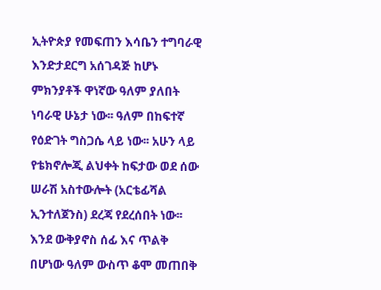ኢትዮጵያ የመፍጠን እሳቤን ተግባራዊ እንድታደርግ አሰገዳጅ ከሆኑ ምክንያቶች ዋነኛው ዓለም ያለበት ነባራዊ ሁኔታ ነው፡፡ ዓለም በከፍተኛ የዕድገት ግስጋሴ ላይ ነው፡፡ አሁን ላይ የቴክኖሎጂ ልህቀት ከፍታው ወደ ሰው ሠራሽ አስተውሎት (አርቴፊሻል ኢንተለጀንስ) ደረጃ የደረሰበት ነው፡፡ እንደ ውቅያኖስ ሰፊ እና ጥልቅ በሆነው ዓለም ውስጥ ቆሞ መጠበቅ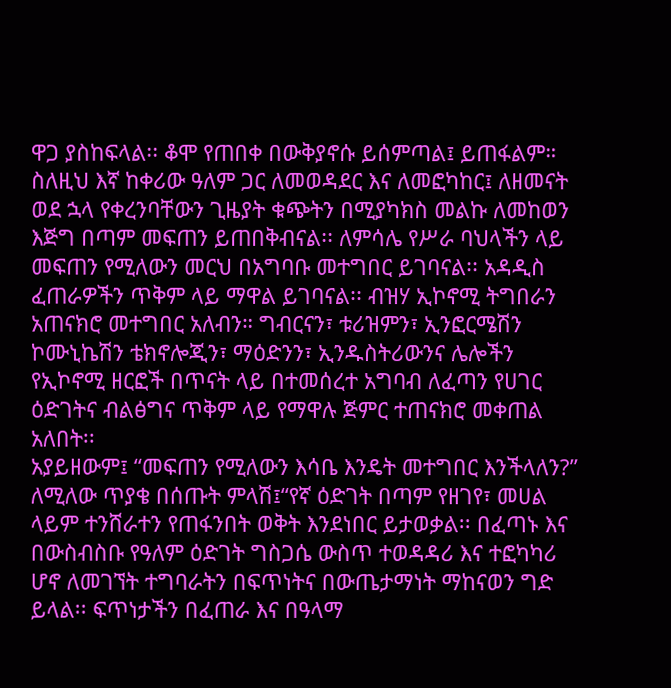ዋጋ ያስከፍላል፡፡ ቆሞ የጠበቀ በውቅያኖሱ ይሰምጣል፤ ይጠፋልም። ስለዚህ እኛ ከቀሪው ዓለም ጋር ለመወዳደር እና ለመፎካከር፤ ለዘመናት ወደ ኋላ የቀረንባቸውን ጊዜያት ቁጭትን በሚያካክስ መልኩ ለመከወን እጅግ በጣም መፍጠን ይጠበቅብናል፡፡ ለምሳሌ የሥራ ባህላችን ላይ መፍጠን የሚለውን መርህ በአግባቡ መተግበር ይገባናል፡፡ አዳዲስ ፈጠራዎችን ጥቅም ላይ ማዋል ይገባናል፡፡ ብዝሃ ኢኮኖሚ ትግበራን አጠናክሮ መተግበር አለብን። ግብርናን፣ ቱሪዝምን፣ ኢንፎርሜሽን ኮሙኒኬሽን ቴክኖሎጂን፣ ማዕድንን፣ ኢንዱስትሪውንና ሌሎችን የኢኮኖሚ ዘርፎች በጥናት ላይ በተመሰረተ አግባብ ለፈጣን የሀገር ዕድገትና ብልፅግና ጥቅም ላይ የማዋሉ ጅምር ተጠናክሮ መቀጠል አለበት፡፡
አያይዘውም፤ “መፍጠን የሚለውን እሳቤ እንዴት መተግበር እንችላለን?” ለሚለው ጥያቄ በሰጡት ምላሽ፤“የኛ ዕድገት በጣም የዘገየ፣ መሀል ላይም ተንሸራተን የጠፋንበት ወቅት እንደነበር ይታወቃል፡፡ በፈጣኑ እና በውስብስቡ የዓለም ዕድገት ግስጋሴ ውስጥ ተወዳዳሪ እና ተፎካካሪ ሆኖ ለመገኘት ተግባራትን በፍጥነትና በውጤታማነት ማከናወን ግድ ይላል፡፡ ፍጥነታችን በፈጠራ እና በዓላማ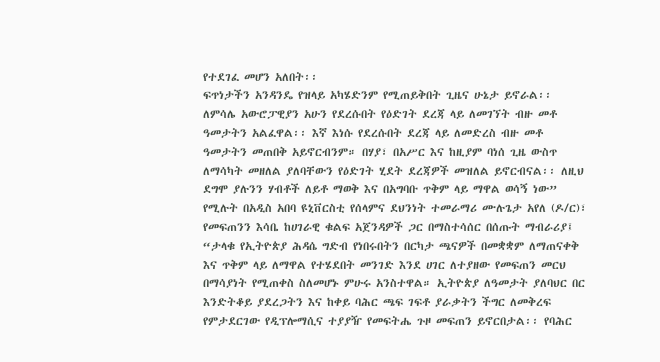የተደገፈ መሆን አለበት፡፡
ፍጥነታችን አንዳንዴ የዝላይ አካሄድንም የሚጠይቅበት ጊዜና ሁኔታ ይኖራል፡፡ ለምሳሌ አውሮፓዊያን አሁን የደረሱበት የዕድገት ደረጃ ላይ ለመገኘት ብዙ መቶ ዓመታትን አልፈዋል፡፡ እኛ እነሱ የደረሱበት ደረጃ ላይ ለመድረስ ብዙ መቶ ዓመታትን መጠበቅ አይኖርብንም። በሃያ፣ በአሥር እና ከዚያም ባነሰ ጊዜ ውስጥ ለማሳካት መዘለል ያለባቸውን የዕድገት ሂደት ደረጃዎች መዝለል ይኖርብናል፡፡ ለዚህ ደግሞ ያሉንን ሃብቶች ለይቶ ማወቅ እና በአግባቡ ጥቅም ላይ ማዋል ወሳኝ ነው” የሚሉት በአዲስ አበባ ዩኒቨርስቲ የሰላምና ደህንነት ተመራማሪ ሙሉጌታ አየለ (ዶ/ር)፣ የመፍጠንን እሳቤ ከሀገራዊ ቁልፍ አጀንዳዎች ጋር በማስተሳሰር በሰጡት ማብራሪያ፤ “ታላቁ የኢትዮጵያ ሕዳሴ ግድብ የነበሩበትን በርካታ ጫናዎች በመቋቋም ለማጠናቀቅ እና ጥቅም ላይ ለማዋል የተሄደበት መንገድ እንደ ሀገር ለተያዘው የመፍጠን መርህ በማሳያነት የሚጠቀስ ስለመሆኑ ምሁሩ አንስተዋል። ኢትዮጵያ ለዓመታት ያለባህር በር እንድትቆይ ያደረጋትን እና ከቀይ ባሕር ጫፍ ገፍቶ ያራቃትን ችግር ለመቅረፍ የምታደርገው የዲፕሎማሲና ተያያዥ የመፍትሔ ጉዞ መፍጠን ይኖርበታል፡፡ የባሕር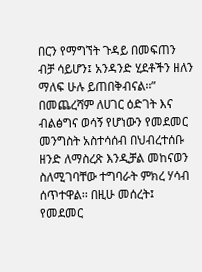በርን የማግኘት ጉዳይ በመፍጠን ብቻ ሳይሆን፤ አንዳንድ ሂደቶችን ዘለን ማለፍ ሁሉ ይጠበቅብናል፡፡”
በመጨረሻም ለሀገር ዕድገት እና ብልፅግና ወሳኝ የሆነውን የመደመር መንግስት አስተሳሰብ በህብረተሰቡ ዘንድ ለማስረጽ እንዲቻል መከናወን ስለሚገባቸው ተግባራት ምክረ ሃሳብ ሰጥተዋል፡፡ በዚሁ መሰረት፤ የመደመር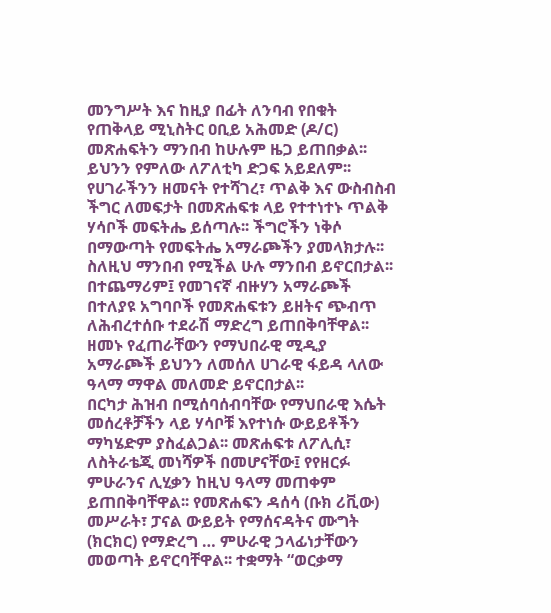መንግሥት እና ከዚያ በፊት ለንባብ የበቁት የጠቅላይ ሚኒስትር ዐቢይ አሕመድ (ዶ/ር) መጽሐፍትን ማንበብ ከሁሉም ዜጋ ይጠበቃል፡፡ ይህንን የምለው ለፖለቲካ ድጋፍ አይደለም፡፡ የሀገራችንን ዘመናት የተሻገረ፣ ጥልቅ እና ውስብስብ ችግር ለመፍታት በመጽሐፍቱ ላይ የተተነተኑ ጥልቅ ሃሳቦች መፍትሔ ይሰጣሉ፡፡ ችግሮችን ነቅሶ በማውጣት የመፍትሔ አማራጮችን ያመላክታሉ፡፡ ስለዚህ ማንበብ የሚችል ሁሉ ማንበብ ይኖርበታል፡፡
በተጨማሪም፤ የመገናኛ ብዙሃን አማራጮች በተለያዩ አግባቦች የመጽሐፍቱን ይዘትና ጭብጥ ለሕብረተሰቡ ተደራሽ ማድረግ ይጠበቅባቸዋል፡፡ ዘመኑ የፈጠራቸውን የማህበራዊ ሚዲያ አማራጮች ይህንን ለመሰለ ሀገራዊ ፋይዳ ላለው ዓላማ ማዋል መለመድ ይኖርበታል፡፡
በርካታ ሕዝብ በሚሰባሰብባቸው የማህበራዊ እሴት መሰረቶቻችን ላይ ሃሳቦቹ እየተነሱ ውይይቶችን ማካሄድም ያስፈልጋል፡፡ መጽሐፍቱ ለፖሊሲ፣ ለስትራቴጂ መነሻዎች በመሆናቸው፤ የየዘርፉ ምሁራንና ሊሂቃን ከዚህ ዓላማ መጠቀም ይጠበቅባቸዋል፡፡ የመጽሐፍን ዳሰሳ (ቡክ ሪቪው) መሥራት፣ ፓናል ውይይት የማሰናዳትና ሙግት (ክርክር) የማድረግ … ምሁራዊ ኃላፊነታቸውን መወጣት ይኖርባቸዋል፡፡ ተቋማት “ወርቃማ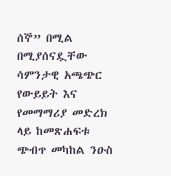ሰኞ” በሚል በሚያሰናዷቸው ሳምንታዊ አጫጭር የውይይት እና የመማማሪያ መድረክ ላይ ከመጽሐፍቱ ጭብጥ መካከል ንዑስ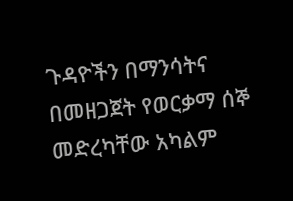ጉዳዮችን በማንሳትና በመዘጋጀት የወርቃማ ሰኞ መድረካቸው አካልም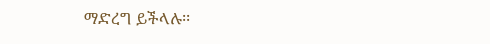ማድረግ ይችላሉ፡፡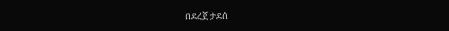በደረጀ ታደሰ